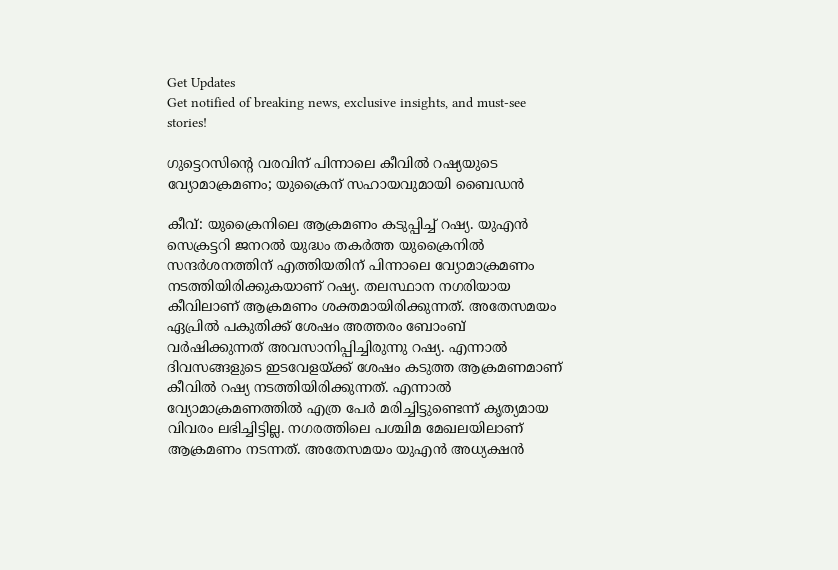Get Updates
Get notified of breaking news, exclusive insights, and must-see stories!

ഗുട്ടെറസിന്റെ വരവിന് പിന്നാലെ കീവില്‍ റഷ്യയുടെ വ്യോമാക്രമണം; യുക്രൈന് സഹായവുമായി ബൈഡന്‍

കീവ്: യുക്രൈനിലെ ആക്രമണം കടുപ്പിച്ച് റഷ്യ. യുഎന്‍ സെക്രട്ടറി ജനറല്‍ യുദ്ധം തകര്‍ത്ത യുക്രൈനില്‍ സന്ദര്‍ശനത്തിന് എത്തിയതിന് പിന്നാലെ വ്യോമാക്രമണം നടത്തിയിരിക്കുകയാണ് റഷ്യ. തലസ്ഥാന നഗരിയായ കീവിലാണ് ആക്രമണം ശക്തമായിരിക്കുന്നത്. അതേസമയം ഏപ്രില്‍ പകുതിക്ക് ശേഷം അത്തരം ബോംബ് വര്‍ഷിക്കുന്നത് അവസാനിപ്പിച്ചിരുന്നു റഷ്യ. എന്നാല്‍ ദിവസങ്ങളുടെ ഇടവേളയ്ക്ക് ശേഷം കടുത്ത ആക്രമണമാണ് കീവില്‍ റഷ്യ നടത്തിയിരിക്കുന്നത്. എന്നാല്‍ വ്യോമാക്രമണത്തില്‍ എത്ര പേര്‍ മരിച്ചിട്ടുണ്ടെന്ന് കൃത്യമായ വിവരം ലഭിച്ചിട്ടില്ല. നഗരത്തിലെ പശ്ചിമ മേഖലയിലാണ് ആക്രമണം നടന്നത്. അതേസമയം യുഎന്‍ അധ്യക്ഷന്‍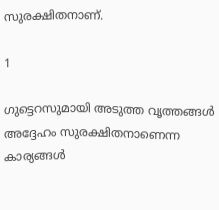സുരക്ഷിതനാണ്.

1

ഗുട്ടെറസുമായി അടുത്ത വൃത്തങ്ങള്‍ അദ്ദേഹം സുരക്ഷിതനാണെന്ന കാര്യങ്ങള്‍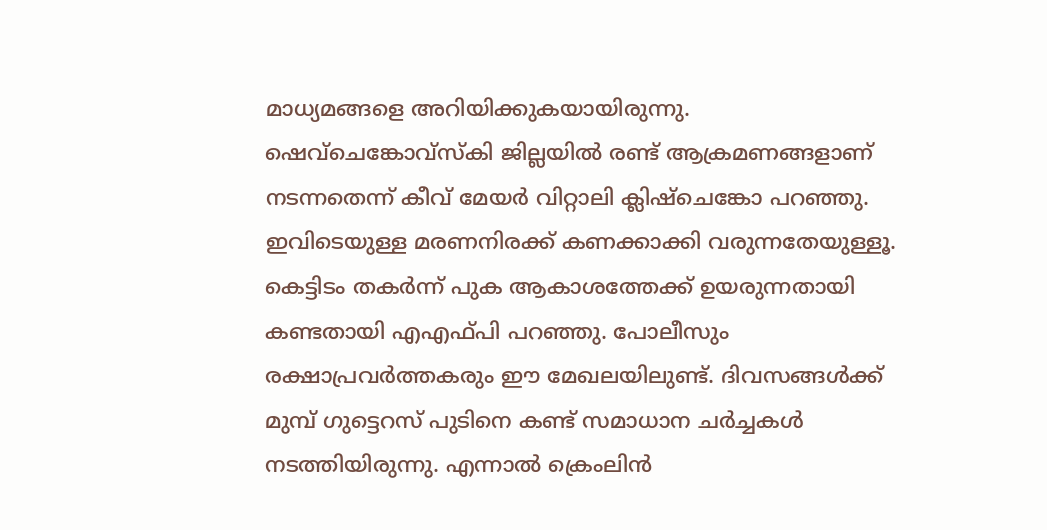മാധ്യമങ്ങളെ അറിയിക്കുകയായിരുന്നു. ഷെവ്‌ചെങ്കോവ്‌സ്‌കി ജില്ലയില്‍ രണ്ട് ആക്രമണങ്ങളാണ് നടന്നതെന്ന് കീവ് മേയര്‍ വിറ്റാലി ക്ലിഷ്‌ചെങ്കോ പറഞ്ഞു. ഇവിടെയുള്ള മരണനിരക്ക് കണക്കാക്കി വരുന്നതേയുള്ളൂ. കെട്ടിടം തകര്‍ന്ന് പുക ആകാശത്തേക്ക് ഉയരുന്നതായി കണ്ടതായി എഎഫ്പി പറഞ്ഞു. പോലീസും രക്ഷാപ്രവര്‍ത്തകരും ഈ മേഖലയിലുണ്ട്. ദിവസങ്ങള്‍ക്ക് മുമ്പ് ഗുട്ടെറസ് പുടിനെ കണ്ട് സമാധാന ചര്‍ച്ചകള്‍ നടത്തിയിരുന്നു. എന്നാല്‍ ക്രെംലിന്‍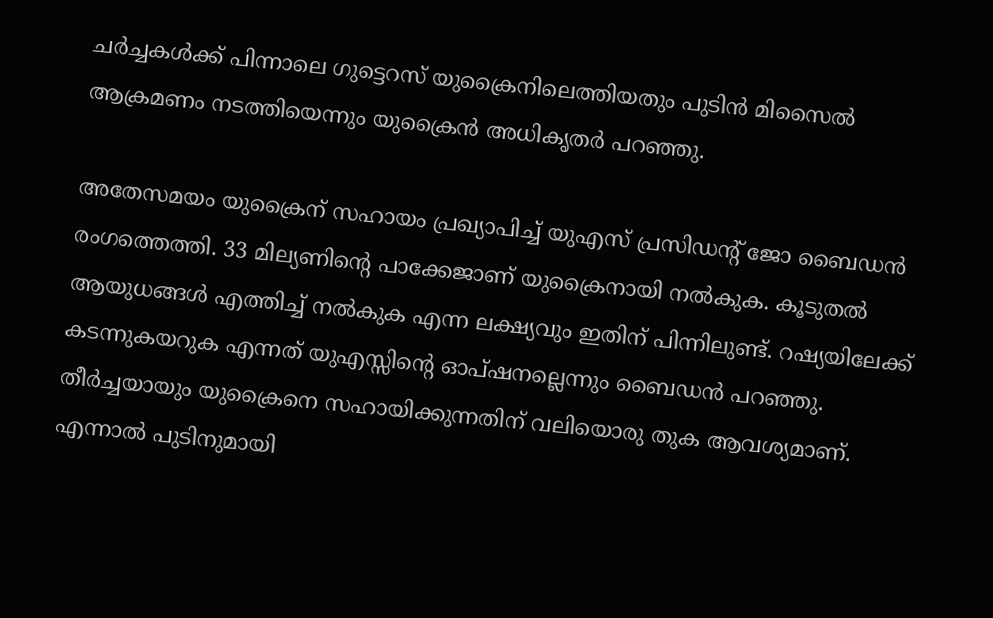ചര്‍ച്ചകള്‍ക്ക് പിന്നാലെ ഗുട്ടെറസ് യുക്രൈനിലെത്തിയതും പുടിന്‍ മിസൈല്‍ ആക്രമണം നടത്തിയെന്നും യുക്രൈന്‍ അധികൃതര്‍ പറഞ്ഞു.

അതേസമയം യുക്രൈന് സഹായം പ്രഖ്യാപിച്ച് യുഎസ് പ്രസിഡന്റ് ജോ ബൈഡന്‍ രംഗത്തെത്തി. 33 മില്യണിന്റെ പാക്കേജാണ് യുക്രൈനായി നല്‍കുക. കൂടുതല്‍ ആയുധങ്ങള്‍ എത്തിച്ച് നല്‍കുക എന്ന ലക്ഷ്യവും ഇതിന് പിന്നിലുണ്ട്. റഷ്യയിലേക്ക് കടന്നുകയറുക എന്നത് യുഎസ്സിന്റെ ഓപ്ഷനല്ലെന്നും ബൈഡന്‍ പറഞ്ഞു. തീര്‍ച്ചയായും യുക്രൈനെ സഹായിക്കുന്നതിന് വലിയൊരു തുക ആവശ്യമാണ്. എന്നാല്‍ പുടിനുമായി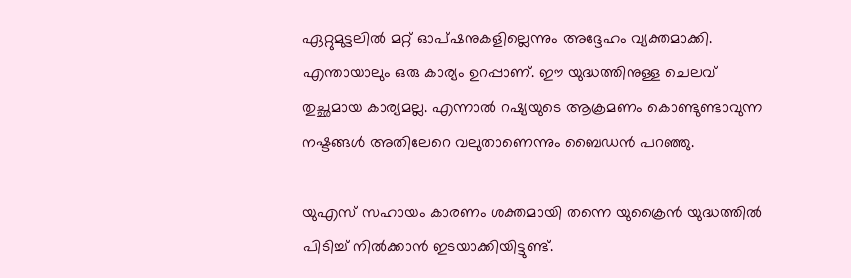ഏറ്റുമുട്ടലില്‍ മറ്റ് ഓപ്ഷനുകളില്ലെന്നും അദ്ദേഹം വ്യക്തമാക്കി. എന്തായാലും ഒരു കാര്യം ഉറപ്പാണ്. ഈ യുദ്ധത്തിനുള്ള ചെലവ് തുച്ഛമായ കാര്യമല്ല. എന്നാല്‍ റഷ്യയുടെ ആക്രമണം കൊണ്ടുണ്ടാവുന്ന നഷ്ടങ്ങള്‍ അതിലേറെ വലുതാണെന്നും ബൈഡന്‍ പറഞ്ഞു.

യുഎസ് സഹായം കാരണം ശക്തമായി തന്നെ യുക്രൈന്‍ യുദ്ധത്തില്‍ പിടിച്ച് നില്‍ക്കാന്‍ ഇടയാക്കിയിട്ടുണ്ട്.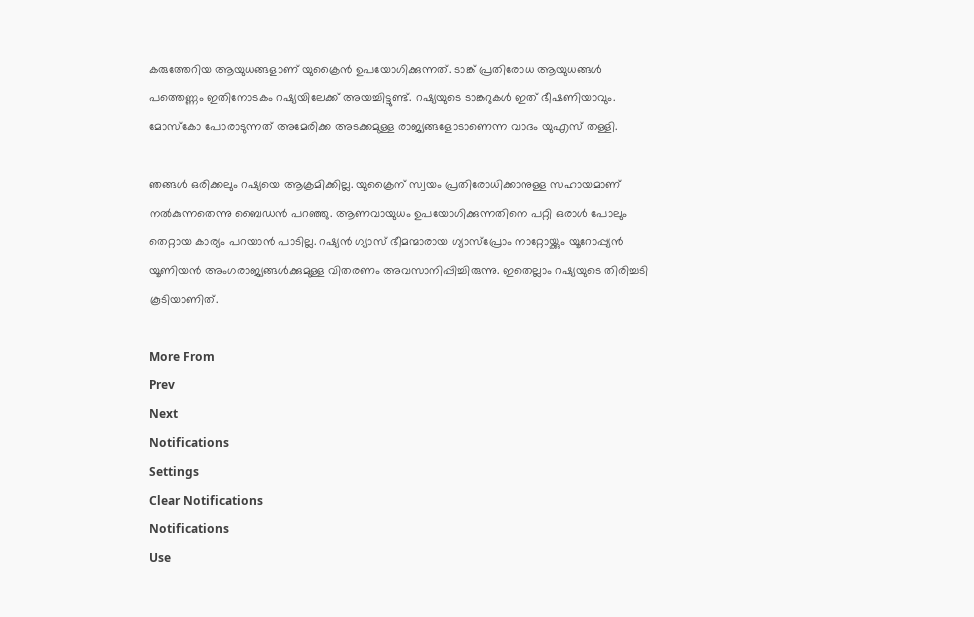കരുത്തേറിയ ആയുധങ്ങളാണ് യുക്രൈന്‍ ഉപയോഗിക്കുന്നത്. ടാങ്ക് പ്രതിരോധ ആയുധങ്ങള്‍ പത്തെണ്ണം ഇതിനോടകം റഷ്യയിലേക്ക് അയച്ചിട്ടുണ്ട്. റഷ്യയുടെ ടാങ്കറുകള്‍ ഇത് ഭീഷണിയാവും. മോസ്‌കോ പോരാടുന്നത് അമേരിക്ക അടക്കമുള്ള രാജ്യങ്ങളോടാണെന്ന വാദം യുഎസ് തള്ളി.

ഞങ്ങള്‍ ഒരിക്കലും റഷ്യയെ ആക്രമിക്കില്ല. യുക്രൈന് സ്വയം പ്രതിരോധിക്കാനുള്ള സഹായമാണ് നല്‍കുന്നതെന്നു ബൈഡന്‍ പറഞ്ഞു. ആണവായുധം ഉപയോഗിക്കുന്നതിനെ പറ്റി ഒരാള്‍ പോലും തെറ്റായ കാര്യം പറയാന്‍ പാടില്ല. റഷ്യന്‍ ഗ്യാസ് ഭീമന്മാരായ ഗ്യാസ്‌പ്രോം നാറ്റോയ്ക്കും യൂറോപ്പ്യന്‍ യൂണിയന്‍ അംഗരാജ്യങ്ങള്‍ക്കുമുള്ള വിതരണം അവസാനിപ്പിച്ചിരുന്നു. ഇതെല്ലാം റഷ്യയുടെ തിരിച്ചടി കൂടിയാണിത്.

More From
Prev
Next
Notifications
Settings
Clear Notifications
Notifications
Use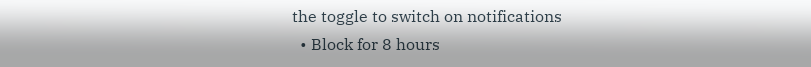the toggle to switch on notifications
  • Block for 8 hours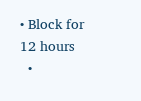• Block for 12 hours
  •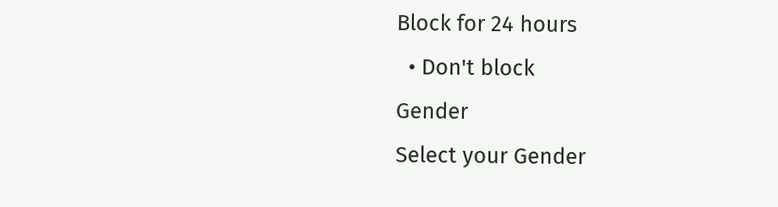Block for 24 hours
  • Don't block
Gender
Select your Gender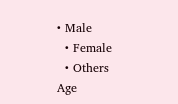• Male
  • Female
  • Others
Age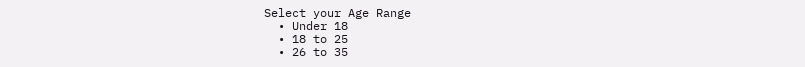Select your Age Range
  • Under 18
  • 18 to 25
  • 26 to 35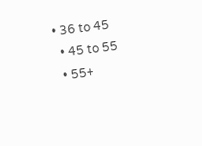• 36 to 45
  • 45 to 55
  • 55+